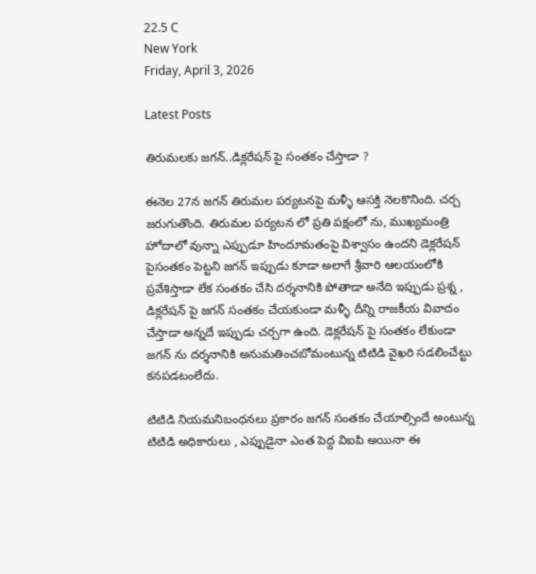22.5 C
New York
Friday, April 3, 2026

Latest Posts

తిరుమలకు జగన్..డిక్లరేషన్ పై సంతకం చేస్తాడా ?

ఈనెల 27న జగన్ తిరుమల పర్యటనపై మళ్ళీ ఆసక్తి నెలకొనింది. చర్చ జరుగుతొంది. తిరుమల పర్యటన లో ప్రతి పక్షంలో ను, ముఖ్యమంత్రి హోదాలో వున్నా ఎప్పుడూ హిందూమతంపై విశ్వాసం ఉందని డెక్లరేషన్ పైసంతకం పెట్టని జగన్ ఇప్పుడు కూడా అలాగే శ్రీవారి ఆలయంలోకి ప్రవేశిస్తాడా లేక సంతకం చేసి దర్శనానికి పోతాడా అనేది ఇప్పుడు ప్రశ్న , డిక్లరేషన్ పై జగన్ సంతకం చేయకుండా మళ్ళీ దీన్ని రాజకీయ వివాదం చేస్తాడా అన్నదే ఇప్పుడు చర్చగా ఉంది. డెక్లరేషన్ పై సంతకం లేకుండా జగన్ ను దర్శనానికి అనుమతించబోమంటున్న టిటిడి వైఖరి సడలించేట్టు కనపడటంలేదు.

టిటిడి నియమనిబంధనలు ప్రకారం జగన్ సంతకం చేయాల్సిందే అంటున్న టిటిడి అధికారులు , ఎప్పుడైనా ఎంత పెద్ద విఐపి అయినా ఈ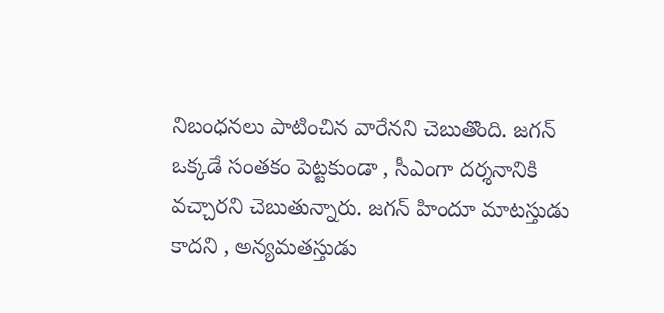నిబంధనలు పాటించిన వారేనని చెబుతొంది. జగన్ ఒక్కడే సంతకం పెట్టకుండా , సీఎంగా దర్శనానికి వచ్చారని చెబుతున్నారు. జగన్ హిందూ మాటస్తుడు కాదని , అన్యమతస్తుడు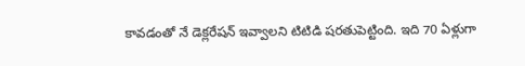కావడంతో నే డెక్లరేషన్ ఇవ్వాలని టిటిడి షరతుపెట్టింది. ఇది 70 ఏళ్లుగా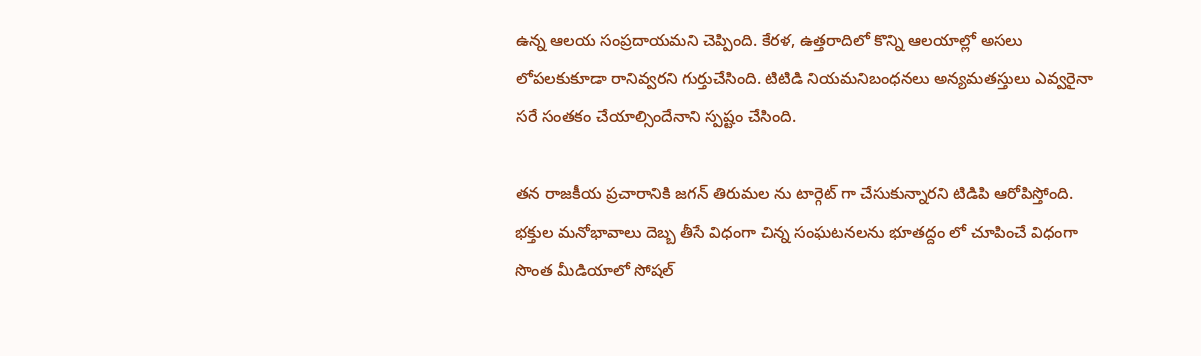ఉన్న ఆలయ సంప్రదాయమని చెప్పింది. కేరళ, ఉత్తరాదిలో కొన్ని ఆలయాల్లో అసలు లోపలకుకూడా రానివ్వరని గుర్తుచేసింది. టిటిడి నియమనిబంధనలు అన్యమతస్తులు ఎవ్వరైనా సరే సంతకం చేయాల్సిందేనాని స్పష్టం చేసింది.

తన రాజకీయ ప్రచారానికి జగన్ తిరుమల ను టార్గెట్ గా చేసుకున్నారని టిడిపి ఆరోపిస్తోంది. భక్తుల మనోభావాలు దెబ్బ తీసే విధంగా చిన్న సంఘటనలను భూతద్దం లో చూపించే విధంగా సొంత మీడియాలో సోషల్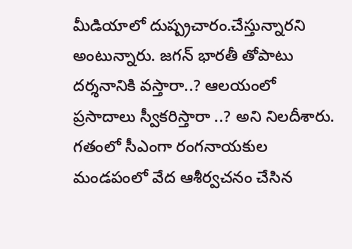మీడియాలో దుష్ప్రచారం.చేస్తున్నారని అంటున్నారు. జగన్ భారతీ తోపాటు దర్శనానికి వస్తారా..? ఆలయంలో ప్రసాదాలు స్వీకరిస్తారా ..? అని నిలదీశారు. గతంలో సీఎంగా రంగనాయకుల మండపంలో వేద ఆశీర్వచనం చేసిన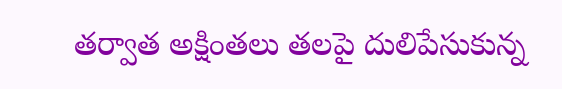తర్వాత అక్షింతలు తలపై దులిపేసుకున్న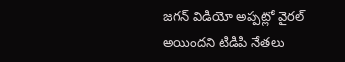జగన్ విడియో అప్పట్లో వైరల్ అయిందని టిడిపి నేతలు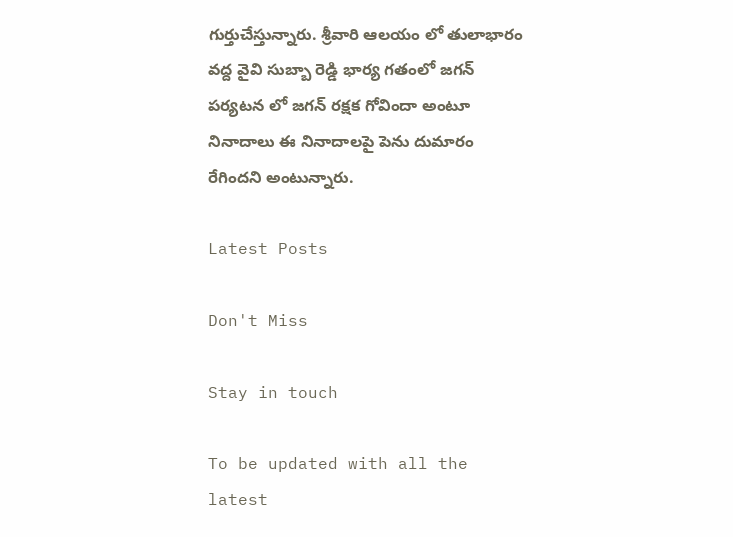గుర్తుచేస్తున్నారు. శ్రీవారి ఆలయం లో తులాభారం వద్ద వైవి సుబ్బా రెడ్డి భార్య గతంలో జగన్ పర్యటన లో జగన్ రక్షక గోవిందా అంటూ నినాదాలు ఈ నినాదాలపై పెను దుమారం రేగిందని అంటున్నారు.

Latest Posts

Don't Miss

Stay in touch

To be updated with all the latest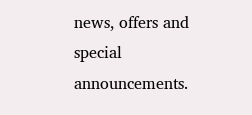news, offers and special announcements.